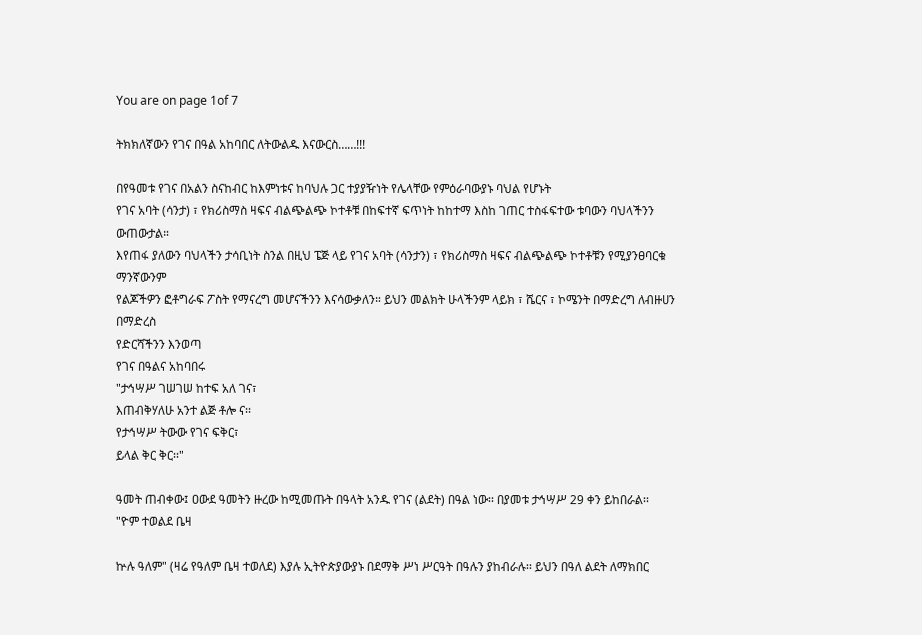You are on page 1of 7

ትክክለኛውን የገና በዓል አከባበር ለትውልዱ እናውርስ……!!!

በየዓመቱ የገና በአልን ስናከብር ከእምነቱና ከባህሉ ጋር ተያያዥነት የሌላቸው የምዕራባውያኑ ባህል የሆኑት
የገና አባት (ሳንታ) ፣ የክሪስማስ ዛፍና ብልጭልጭ ኮተቶቹ በከፍተኛ ፍጥነት ከከተማ እስከ ገጠር ተስፋፍተው ቱባውን ባህላችንን
ውጠውታል።
እየጠፋ ያለውን ባህላችን ታሳቢነት ስንል በዚህ ፔጅ ላይ የገና አባት (ሳንታን) ፣ የክሪስማስ ዛፍና ብልጭልጭ ኮተቶቹን የሚያንፀባርቁ
ማንኛውንም
የልጆችዎን ፎቶግራፍ ፖስት የማናረግ መሆናችንን እናሳውቃለን። ይህን መልክት ሁላችንም ላይክ ፣ ሼርና ፣ ኮሜንት በማድረግ ለብዙሀን
በማድረስ
የድርሻችንን እንወጣ
የገና በዓልና አከባበሩ
"ታኅሣሥ ገሠገሠ ከተፍ አለ ገና፣
እጠብቅሃለሁ አንተ ልጅ ቶሎ ና፡፡
የታኅሣሥ ትውው የገና ፍቅር፣
ይላል ቅር ቅር፡፡"

ዓመት ጠብቀው፤ ዐውደ ዓመትን ዙረው ከሚመጡት በዓላት አንዱ የገና (ልደት) በዓል ነው፡፡ በያመቱ ታኅሣሥ 29 ቀን ይከበራል፡፡
"ዮም ተወልደ ቤዛ

ኵሉ ዓለም" (ዛሬ የዓለም ቤዛ ተወለደ) እያሉ ኢትዮጵያውያኑ በደማቅ ሥነ ሥርዓት በዓሉን ያከብራሉ፡፡ ይህን በዓለ ልደት ለማክበር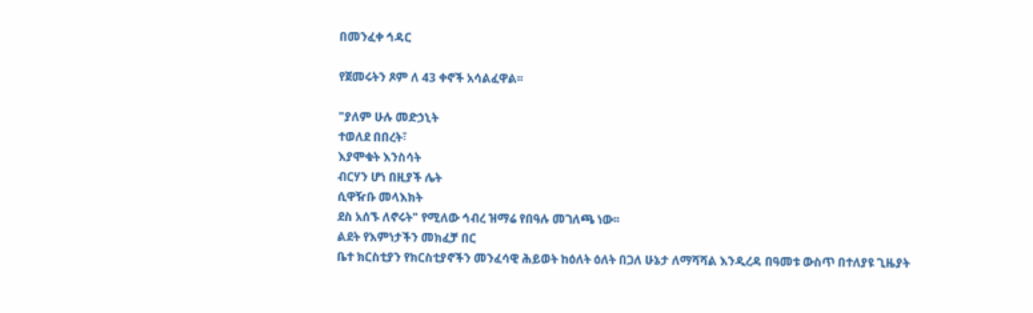በመንፈቀ ኅዳር

የጀመሩትን ጾም ለ 43 ቀኖች አሳልፈዋል፡፡

"ያለም ሁሉ መድኃኒት
ተወለደ በበረት፣
እያሞቁት እንስሳት
ብርሃን ሆነ በዚያች ሌት
ሲዋዥቡ መላእክት
ደስ አሰኙ ለኖሩት" የሚለው ኅብረ ዝማሬ የበዓሉ መገለጫ ነው፡፡
ልደት የእምነታችን መክፈቻ በር
ቤተ ክርስቲያን የክርስቲያኖችን መንፈሳዊ ሕይወት ከዕለት ዕለት በጋለ ሁኔታ ለማሻሻል እንዲረዳ በዓመቱ ውስጥ በተለያዩ ጊዜያት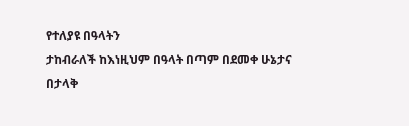የተለያዩ በዓላትን
ታከብራለች ከእነዚህም በዓላት በጣም በደመቀ ሁኔታና በታላቅ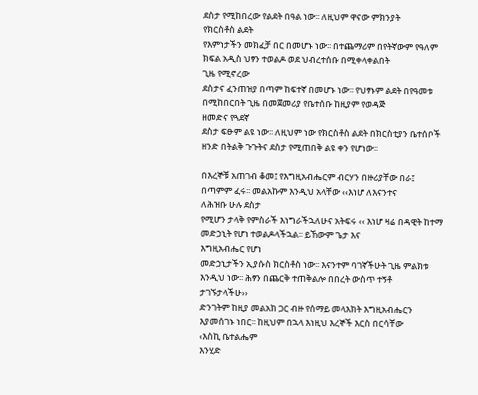ደስታ የሚከበረው የልደት በዓል ነው፡፡ ለዚህም ዋናው ምክንያት
የክርስቶስ ልደት
የእምነታችን መክፈቻ በር በመሆኑ ነው፡፡ በተጨማሪም በየትኛውም የዓለም ክፍል አዲስ ህፃን ተወልዶ ወደ ህብረተሰቡ በሚቀላቀልበት
ጊዜ የሚኖረው
ደስታና ፈንጠዝያ በጣም ከፍተኛ በመሆኑ ነው፡፡ የህፃኑም ልደት በየዓመቱ በሚከበርበት ጊዜ በመጀመሪያ የቤተሰቡ ከዚያም የወዳጅ
ዘመድና የጓደኛ
ደስታ ፍፁም ልዩ ነው፡፡ ለዚህም ነው የክርስቶስ ልደት በክርስቲያን ቤተሰቦች ዘንድ በትልቅ ጉጉትና ደስታ የሚጠበቅ ልዩ ቀን የሆነው፡፡

በእረኞቹ አጠገብ ቆመ፤ የእግዚአብሔርም ብርሃን በዙሪያቸው በራ፤ በጣምም ፈሩ፡፡ መልአኩም እንዲህ አላቸው ‹‹እነሆ ለእናንተና
ለሕዝቡ ሁሉ ደስታ
የሚሆን ታላቅ የምስራች እነግራችኋለሁና አትፍሩ ‹‹ እነሆ ዛሬ በዳዊት ከተማ መድኃኒት የሆነ ተወልዶላችኋል፡፡ ይኸውም ጌታ እና
እግዚአብሔር የሆነ
መድኃኒታችን ኢያሱስ ክርስቶስ ነው፡፡ እናንተም ባገኛችሁት ጊዜ ምልክቱ እንዲህ ነው፡፡ ሕፃን በጨርቅ ተጠቅልሎ በበረት ውስጥ ተኝቶ
ታገኙታላችሁ››
ድንገትም ከዚያ መልአክ ጋር ብዙ የሰማይ መላእክት እግዚአብሔርን እያመሰገኑ ነበር፡፡ ከዚህም በኋላ እነዚህ እረኞች እርስ በርሳቸው
‹እስኪ ቤተልሔም
እንሂድ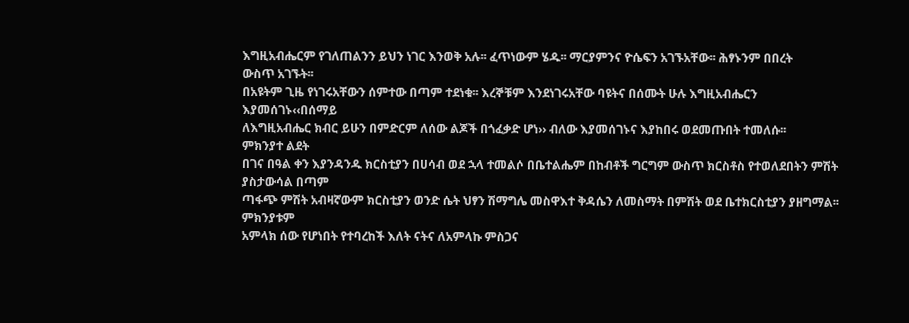እግዚአብሔርም የገለጠልንን ይህን ነገር እንወቅ አሉ፡፡ ፈጥነውም ሄዱ፡፡ ማርያምንና ዮሴፍን አገኙአቸው፡፡ ሕፃኑንም በበረት
ውስጥ አገኙት፡፡
በአዩትም ጊዜ የነገሩአቸውን ሰምተው በጣም ተደነቁ፡፡ እረኞቹም እንደነገሩአቸው ባዩትና በሰሙት ሁሉ እግዚአብሔርን
እያመሰገኑ‹‹በሰማይ
ለእግዚአብሔር ክብር ይሁን በምድርም ለሰው ልጆች በጎፈቃድ ሆነ›› ብለው እያመሰገኑና እያከበሩ ወደመጡበት ተመለሱ፡፡
ምክንያተ ልደት
በገና በዓል ቀን እያንዳንዱ ክርስቲያን በሀሳብ ወደ ኋላ ተመልሶ በቤተልሔም በከብቶች ግርግም ውስጥ ክርስቶስ የተወለደበትን ምሽት
ያስታውሳል በጣም
ጣፋጭ ምሽት አብዛኛውም ክርስቲያን ወንድ ሴት ህፃን ሽማግሌ መስዋእተ ቅዳሴን ለመስማት በምሽት ወደ ቤተክርስቲያን ያዘግማል፡፡
ምክንያቱም
አምላክ ሰው የሆነበት የተባረከች እለት ናትና ለአምላኩ ምስጋና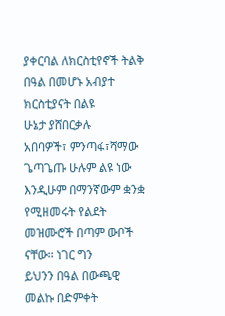ያቀርባል ለክርስቲየኖች ትልቅ በዓል በመሆኑ አብያተ ክርስቲያናት በልዩ
ሁኔታ ያሸበርቃሉ
አበባዎች፣ ምንጣፋ፣ሻማው ጌጣጌጡ ሁሉም ልዩ ነው እንዲሁም በማንኛውም ቋንቋ የሚዘመሩት የልደት መዝሙሮች በጣም ውቦች
ናቸው፡፡ ነገር ግን
ይህንን በዓል በውጫዊ መልኩ በድምቀት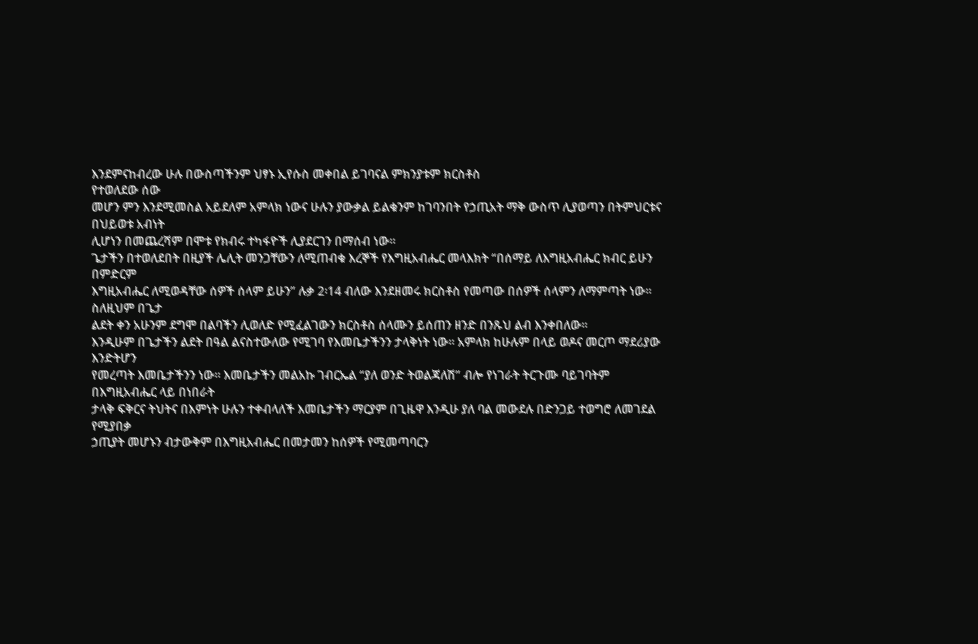እንደምናከብረው ሁሉ በውስጣችንም ህፃኑ ኢየሱስ መቀበል ይገባናል ምክንያቱም ክርስቶስ
የተወለደው ሰው
መሆን ምን እንደሚመስል አይደለም አምላክ ነውና ሁሉን ያውቃል ይልቁንም ከገባንበት የኃጢአት ማቅ ውስጥ ሊያወጣን በትምህርቱና
በህይወቱ አብነት
ሊሆነን በመጨረሻም በሞቱ የክብሩ ተካፋዮች ሊያደርገን በማሰብ ነው፡፡
ጌታችን በተወለደበት በዚያች ሌሊት መንጋቸውን ለሚጠብቁ እረኞች የእግዚአብሔር መላእክት “በሰማይ ለእግዚአብሔር ክብር ይሁን
በምድርም
እግዚአብሔር ለሚወዳቸው ሰዎች ሰላም ይሁን” ሉቃ 2፡14 ብለው እንደዘመሩ ክርስቶስ የመጣው በሰዎች ሰላምን ለማምጣት ነው፡፡
ስለዚህም በጌታ
ልደት ቀን አሁንም ደግሞ በልባችን ሊወለድ የሚፈልገውን ክርስቶስ ሰላሙን ይሰጠን ዘንድ በንጹህ ልብ እንቀበለው፡፡
እንዲሁም በጌታችን ልደት በዓል ልናስተውለው የሚገባ የእመቤታችንን ታላቅነት ነው፡፡ አምላክ ከሁሉም በላይ ወዶና መርጦ ማደሪያው
እንድትሆን
የመረጣት እመቤታችንን ነው፡፡ እመቤታችን መልአኩ ገብርኤል “ያለ ወንድ ትወልጃለሽ” ብሎ የነገራት ትርጉሙ ባይገባትም
በእግዚአብሔር ላይ በነበራት
ታላቅ ፍቅርና ትህትና በእምነት ሁሉን ተቀብላለች እመቤታችን ማርያም በጊዜዋ እንዲሁ ያለ ባል መውደሉ በድንጋይ ተወግሮ ለመገደል
የሚያበቃ
ኃጢያት መሆኑን ብታውቅም በእግዚአብሔር በመታመን ከሰዎች የሚመጣባርን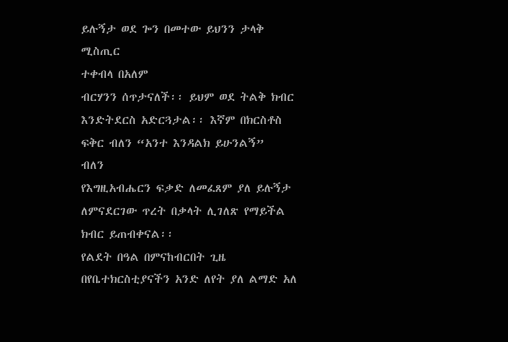ይሉኝታ ወደ ጐን በመተው ይህንን ታላቅ ሚስጢር
ተቀብላ በአለም
ብርሃንን ሰጥታናለች፡፡ ይህም ወደ ትልቅ ክብር እንድትደርስ አድርጓታል፡፡ እኛም በክርስቶስ ፍቅር ብለን “አንተ እንዳልክ ይሁንልኝ”
ብለን
የእግዚአብሔርን ፍቃድ ለመፈጸም ያለ ይሉኝታ ለምናደርገው ጥረት በቃላት ሊገለጽ የማይችል ክብር ይጠብቀናል፡፡
የልደት በዓል በምናከብርበት ጊዜ በየቤተክርስቲያናችን አንድ ለየት ያለ ልማድ አለ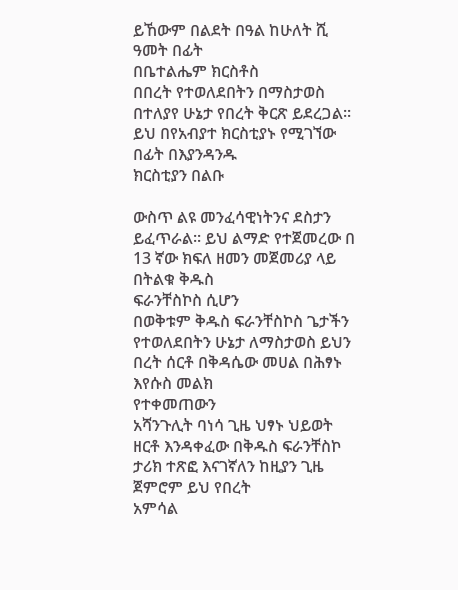ይኸውም በልደት በዓል ከሁለት ሺ ዓመት በፊት
በቤተልሔም ክርስቶስ
በበረት የተወለደበትን በማስታወስ በተለያየ ሁኔታ የበረት ቅርጽ ይደረጋል፡፡ ይህ በየአብያተ ክርስቲያኑ የሚገኘው በፊት በእያንዳንዱ
ክርስቲያን በልቡ

ውስጥ ልዩ መንፈሳዊነትንና ደስታን ይፈጥራል፡፡ ይህ ልማድ የተጀመረው በ 13 ኛው ክፍለ ዘመን መጀመሪያ ላይ በትልቁ ቅዱስ
ፍራንቸስኮስ ሲሆን
በወቅቱም ቅዱስ ፍራንቸስኮስ ጌታችን የተወለደበትን ሁኔታ ለማስታወስ ይህን በረት ሰርቶ በቅዳሴው መሀል በሕፃኑ እየሱስ መልክ
የተቀመጠውን
አሻንጉሊት ባነሳ ጊዜ ህፃኑ ህይወት ዘርቶ እንዳቀፈው በቅዱስ ፍራንቸስኮ ታሪክ ተጽፎ እናገኛለን ከዚያን ጊዜ ጀምሮም ይህ የበረት
አምሳል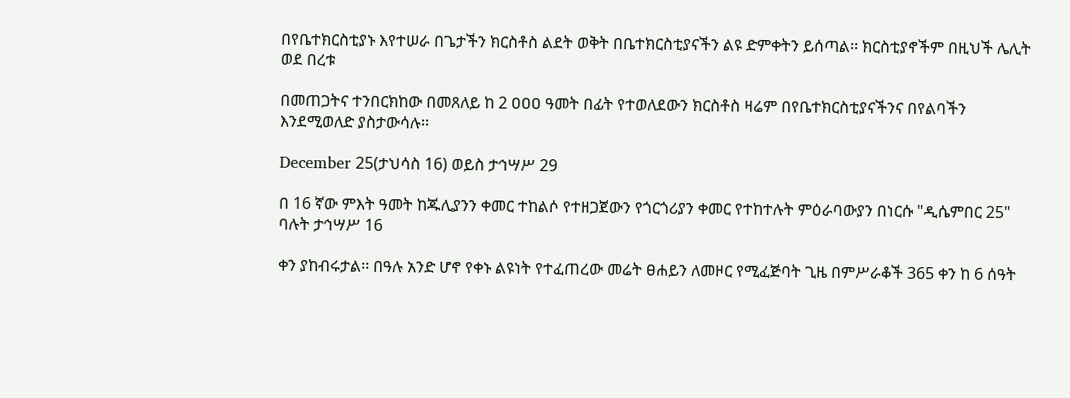በየቤተክርስቲያኑ እየተሠራ በጌታችን ክርስቶስ ልደት ወቅት በቤተክርስቲያናችን ልዩ ድምቀትን ይሰጣል፡፡ ክርስቲያኖችም በዚህች ሌሊት
ወደ በረቱ

በመጠጋትና ተንበርክከው በመጸለይ ከ 2 ዐዐዐ ዓመት በፊት የተወለደውን ክርስቶስ ዛሬም በየቤተክርስቲያናችንና በየልባችን
እንደሚወለድ ያስታውሳሉ፡፡

December 25(ታህሳስ 16) ወይስ ታኅሣሥ 29

በ 16 ኛው ምእት ዓመት ከጁሊያንን ቀመር ተከልሶ የተዘጋጀውን የጎርጎሪያን ቀመር የተከተሉት ምዕራባውያን በነርሱ "ዲሴምበር 25"
ባሉት ታኅሣሥ 16

ቀን ያከብሩታል፡፡ በዓሉ አንድ ሆኖ የቀኑ ልዩነት የተፈጠረው መሬት ፀሐይን ለመዞር የሚፈጅባት ጊዜ በምሥራቆች 365 ቀን ከ 6 ሰዓት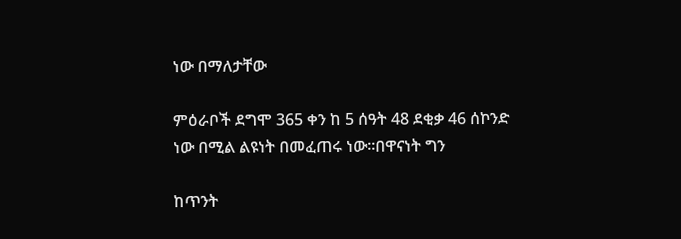ነው በማለታቸው

ምዕራቦች ደግሞ 365 ቀን ከ 5 ሰዓት 48 ደቂቃ 46 ሰኮንድ ነው በሚል ልዩነት በመፈጠሩ ነው፡፡በዋናነት ግን

ከጥንት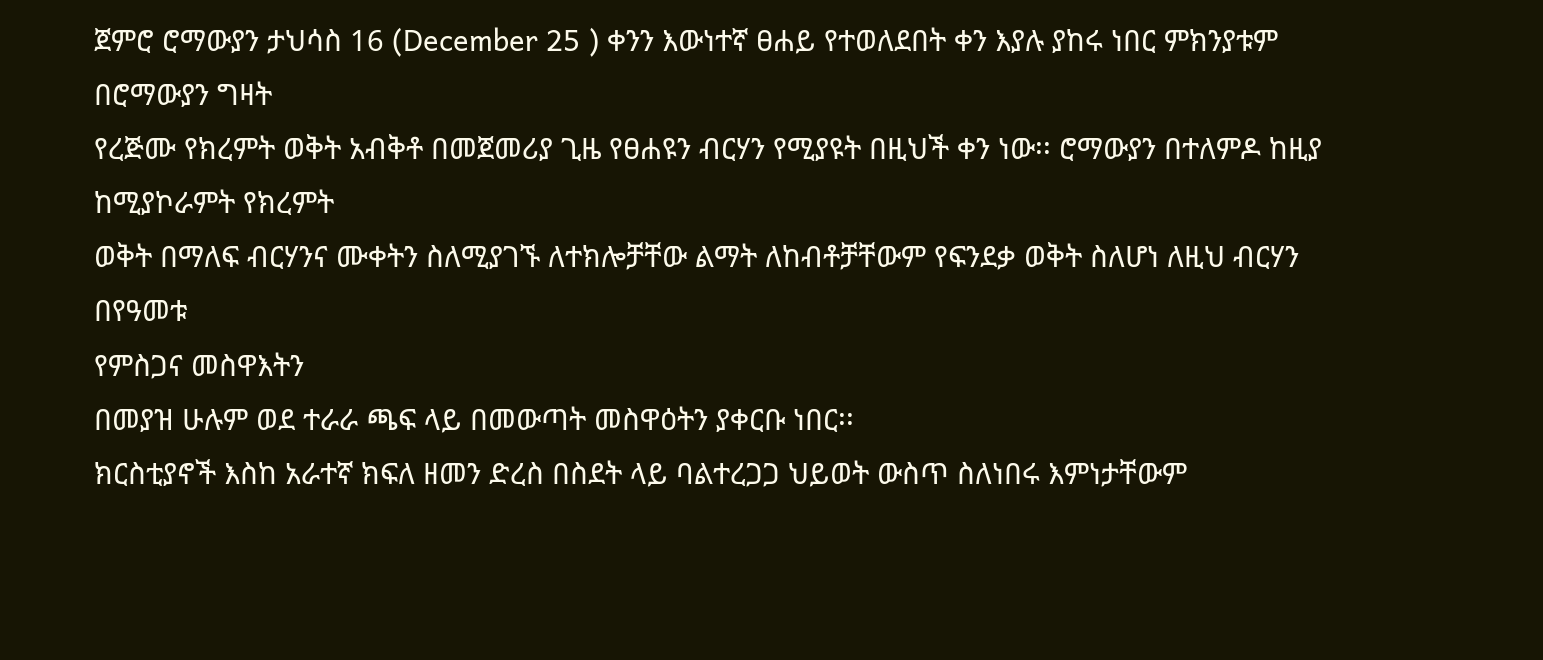ጀምሮ ሮማውያን ታህሳስ 16 (December 25 ) ቀንን እውነተኛ ፀሐይ የተወለደበት ቀን እያሉ ያከሩ ነበር ምክንያቱም
በሮማውያን ግዛት
የረጅሙ የክረምት ወቅት አብቅቶ በመጀመሪያ ጊዜ የፀሐዩን ብርሃን የሚያዩት በዚህች ቀን ነው፡፡ ሮማውያን በተለምዶ ከዚያ
ከሚያኮራምት የክረምት
ወቅት በማለፍ ብርሃንና ሙቀትን ስለሚያገኙ ለተክሎቻቸው ልማት ለከብቶቻቸውም የፍንደቃ ወቅት ስለሆነ ለዚህ ብርሃን በየዓመቱ
የምስጋና መስዋእትን
በመያዝ ሁሉም ወደ ተራራ ጫፍ ላይ በመውጣት መስዋዕትን ያቀርቡ ነበር፡፡
ክርስቲያኖች እስከ አራተኛ ክፍለ ዘመን ድረስ በስደት ላይ ባልተረጋጋ ህይወት ውስጥ ስለነበሩ እምነታቸውም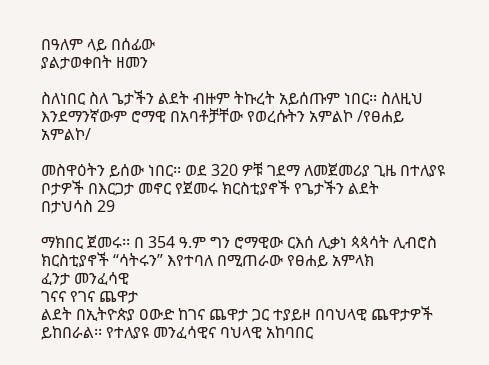በዓለም ላይ በሰፊው
ያልታወቀበት ዘመን

ስለነበር ስለ ጌታችን ልደት ብዙም ትኩረት አይሰጡም ነበር፡፡ ስለዚህ እንደማንኛውም ሮማዊ በአባቶቻቸው የወረሱትን አምልኮ /የፀሐይ
አምልኮ/

መስዋዕትን ይሰው ነበር፡፡ ወደ 320 ዎቹ ገደማ ለመጀመሪያ ጊዜ በተለያዩ ቦታዎች በእርጋታ መኖር የጀመሩ ክርስቲያኖች የጌታችን ልደት
በታህሳስ 29

ማክበር ጀመሩ፡፡ በ 354 ዓ.ም ግን ሮማዊው ርእሰ ሊቃነ ጳጳሳት ሊብሮስ ክርስቲያኖች “ሳትሩን” እየተባለ በሚጠራው የፀሐይ አምላክ
ፈንታ መንፈሳዊ
ገናና የገና ጨዋታ
ልደት በኢትዮጵያ ዐውድ ከገና ጨዋታ ጋር ተያይዞ በባህላዊ ጨዋታዎች ይከበራል፡፡ የተለያዩ መንፈሳዊና ባህላዊ አከባበር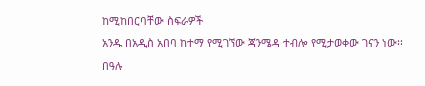ከሚከበርባቸው ስፍራዎች
አንዱ በአዲስ አበባ ከተማ የሚገኘው ጃንሜዳ ተብሎ የሚታወቀው ገናን ነው፡፡
በዓሉ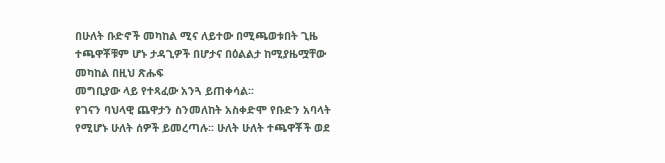በሁለት ቡድኖች መካከል ሚና ለይተው በሚጫወቱበት ጊዜ ተጫዋቾቹም ሆኑ ታዳጊዎች በሆታና በዕልልታ ከሚያዜሟቸው
መካከል በዚህ ጽሑፍ
መግቢያው ላይ የተጻፈው አንጓ ይጠቀሳል፡፡
የገናን ባህላዊ ጨዋታን ስንመለከት አስቀድሞ የቡድን አባላት የሚሆኑ ሁለት ሰዎች ይመረጣሉ፡፡ ሁለት ሁለት ተጫዋቾች ወደ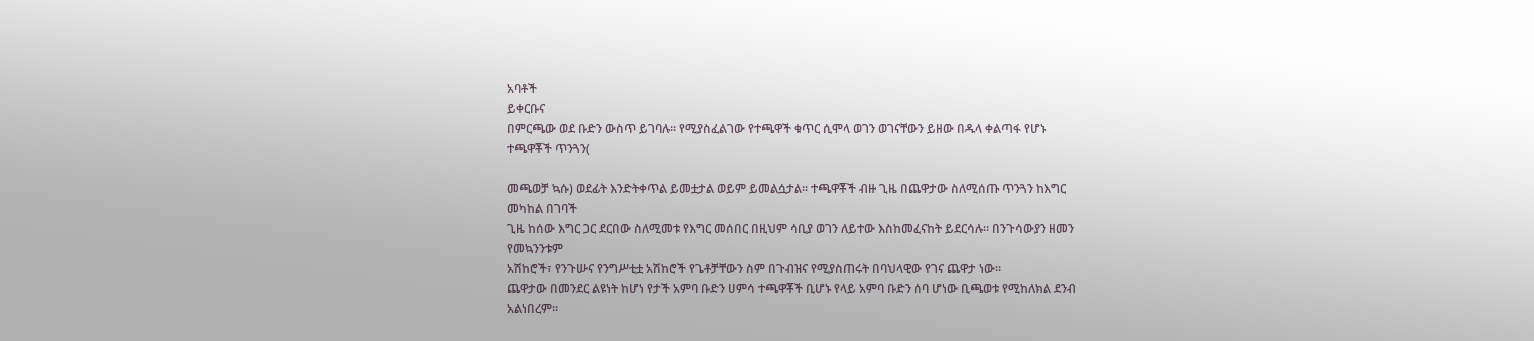አባቶች
ይቀርቡና
በምርጫው ወደ ቡድን ውስጥ ይገባሉ፡፡ የሚያስፈልገው የተጫዋች ቁጥር ሲሞላ ወገን ወገናቸውን ይዘው በዱላ ቀልጣፋ የሆኑ
ተጫዋቾች ጥንጓን(

መጫወቻ ኳሱ) ወደፊት እንድትቀጥል ይመቷታል ወይም ይመልሷታል፡፡ ተጫዋቾች ብዙ ጊዜ በጨዋታው ስለሚሰጡ ጥንጓን ከእግር
መካከል በገባች
ጊዜ ከሰው እግር ጋር ደርበው ስለሚመቱ የእግር መሰበር በዚህም ሳቢያ ወገን ለይተው እስከመፈናከት ይደርሳሉ፡፡ በንጉሳውያን ዘመን
የመኳንንቱም
አሽከሮች፣ የንጉሡና የንግሥቲቷ አሽከሮች የጌቶቻቸውን ስም በጉብዝና የሚያስጠሩት በባህላዊው የገና ጨዋታ ነው፡፡
ጨዋታው በመንደር ልዩነት ከሆነ የታች አምባ ቡድን ሀምሳ ተጫዋቾች ቢሆኑ የላይ አምባ ቡድን ሰባ ሆነው ቢጫወቱ የሚከለክል ደንብ
አልነበረም፡፡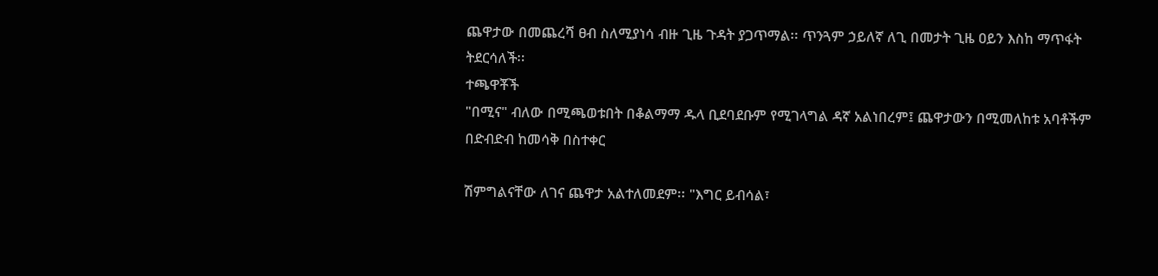ጨዋታው በመጨረሻ ፀብ ስለሚያነሳ ብዙ ጊዜ ጉዳት ያጋጥማል፡፡ ጥንጓም ኃይለኛ ለጊ በመታት ጊዜ ዐይን እስከ ማጥፋት ትደርሳለች፡፡
ተጫዋቾች
"በሚና" ብለው በሚጫወቱበት በቆልማማ ዱላ ቢደባደቡም የሚገላግል ዳኛ አልነበረም፤ ጨዋታውን በሚመለከቱ አባቶችም
በድብድብ ከመሳቅ በስተቀር

ሽምግልናቸው ለገና ጨዋታ አልተለመደም፡፡ "እግር ይብሳል፣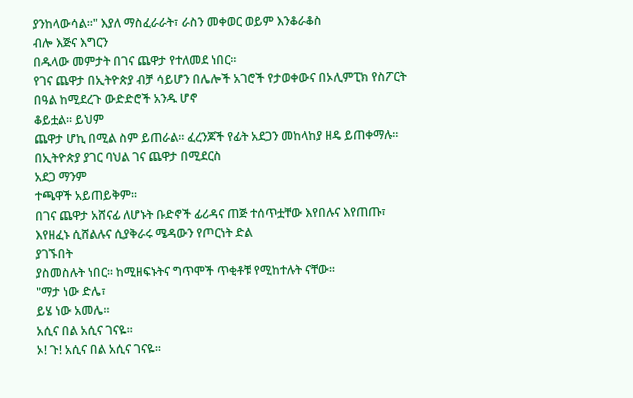ያንከላውሳል፡፡" እያለ ማስፈራራት፣ ራስን መቀወር ወይም እንቆራቆስ
ብሎ እጅና እግርን
በዱላው መምታት በገና ጨዋታ የተለመደ ነበር፡፡
የገና ጨዋታ በኢትዮጵያ ብቻ ሳይሆን በሌሎች አገሮች የታወቀውና በኦሊምፒክ የስፖርት በዓል ከሚደረጉ ውድድሮች አንዱ ሆኖ
ቆይቷል፡፡ ይህም
ጨዋታ ሆኪ በሚል ስም ይጠራል፡፡ ፈረንጆች የፊት አደጋን መከላከያ ዘዴ ይጠቀማሉ፡፡ በኢትዮጵያ ያገር ባህል ገና ጨዋታ በሚደርስ
አደጋ ማንም
ተጫዋች አይጠይቅም፡፡
በገና ጨዋታ አሸናፊ ለሆኑት ቡድኖች ፊሪዳና ጠጅ ተሰጥቷቸው እየበሉና እየጠጡ፣ እየዘፈኑ ሲሸልሉና ሲያቅራሩ ሜዳውን የጦርነት ድል
ያገኙበት
ያስመስሉት ነበር፡፡ ከሚዘፍኑትና ግጥሞች ጥቂቶቹ የሚከተሉት ናቸው፡፡
"ማታ ነው ድሌ፣
ይሄ ነው አመሌ፡፡
አሲና በል አሲና ገናዬ፡፡
ኦ! ጉ! አሲና በል አሲና ገናዬ፡፡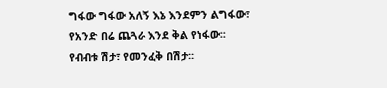ግፋው ግፋው አለኝ እኔ እንደምን ልግፋው፣
የአንድ በሬ ጨጓራ እንደ ቅል የነፋው፡፡
የብብቱ ሽታ፣ የመንፈቅ በሽታ፡፡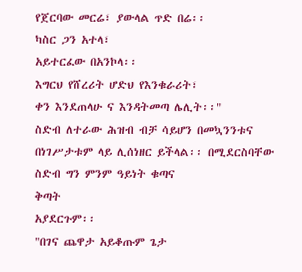የጀርባው መርሬ፣ ያውላል ጥድ በሬ፡፡
ካስር ጋን አተላ፣
አይተርፈው በአንኮላ፡፡
እግርህ የሸረሪት ሆድህ የእንቁራሪት፣
ቀን እንደጠላሁ ና እንዳትመጣ ሌሊት፡፡"
ስድብ ለተራው ሕዝብ ብቻ ሳይሆን በመኳንንቱና በነገሥታቱም ላይ ሊሰነዘር ይችላል፡፡ በሚደርስባቸው ስድብ ግን ምንም ዓይነት ቁጣና
ቅጣት
አያደርጉም፡፡
"በገና ጨዋታ አይቆጡም ጌታ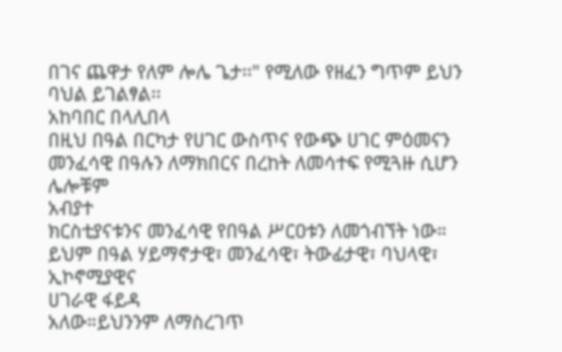በገና ጨዋታ የለም ሎሌ ጌታ፡፡" የሚለው የዘፈን ግጥም ይህን ባህል ይገልፃል፡፡
አከባበር በላሊበላ
በዚህ በዓል በርካታ የሀገር ውስጥና የውጭ ሀገር ምዕመናን መንፈሳዊ በዓሉን ለማክበርና በረከት ለመሳተፍ የሚጓዙ ሲሆን ሌሎቹም
አብያተ
ክርስቲያናቱንና መንፈሳዊ የበዓል ሥርዐቱን ለመጎብኘት ነው። ይህም በዓል ሃይማኖታዊ፣ መንፈሳዊ፣ ትውፊታዊ፣ ባህላዊ፣ ኢኮኖሚያዊና
ሀገራዊ ፋይዳ
አለው።ይህንንም ለማስረገጥ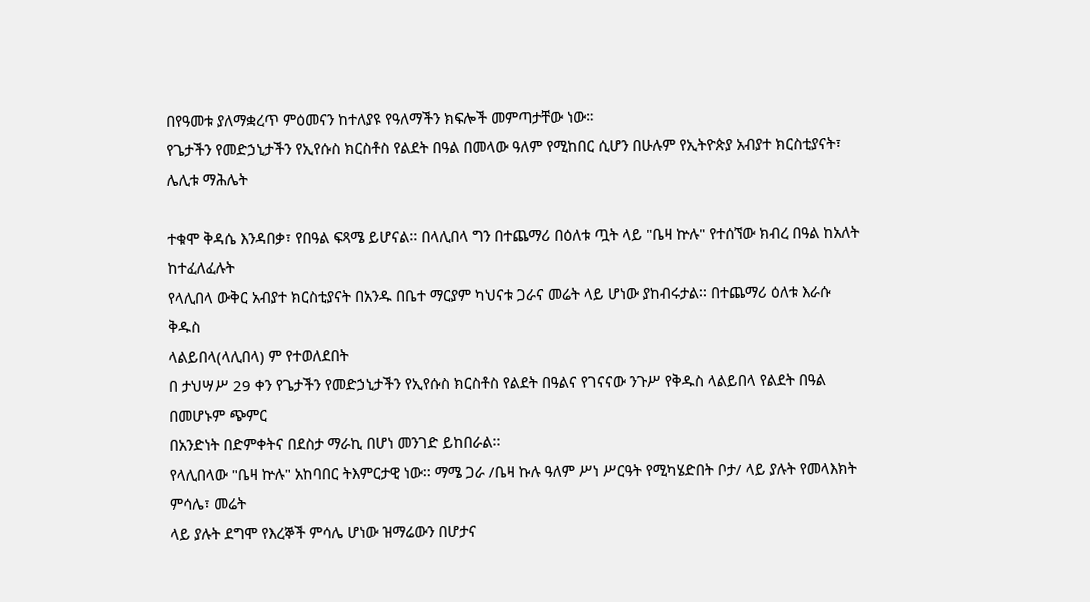በየዓመቱ ያለማቋረጥ ምዕመናን ከተለያዩ የዓለማችን ክፍሎች መምጣታቸው ነው።
የጌታችን የመድኃኒታችን የኢየሱስ ክርስቶስ የልደት በዓል በመላው ዓለም የሚከበር ሲሆን በሁሉም የኢትዮጵያ አብያተ ክርስቲያናት፣
ሌሊቱ ማሕሌት

ተቁሞ ቅዳሴ እንዳበቃ፣ የበዓል ፍጻሜ ይሆናል፡፡ በላሊበላ ግን በተጨማሪ በዕለቱ ጧት ላይ "ቤዛ ኵሉ" የተሰኘው ክብረ በዓል ከአለት
ከተፈለፈሉት
የላሊበላ ውቅር አብያተ ክርስቲያናት በአንዱ በቤተ ማርያም ካህናቱ ጋራና መሬት ላይ ሆነው ያከብሩታል፡፡ በተጨማሪ ዕለቱ እራሱ
ቅዱስ
ላልይበላ(ላሊበላ) ም የተወለደበት
በ ታህሣሥ 29 ቀን የጌታችን የመድኃኒታችን የኢየሱስ ክርስቶስ የልደት በዓልና የገናናው ንጉሥ የቅዱስ ላልይበላ የልደት በዓል
በመሆኑም ጭምር
በአንድነት በድምቀትና በደስታ ማራኪ በሆነ መንገድ ይከበራል፡፡
የላሊበላው "ቤዛ ኵሉ" አከባበር ትእምርታዊ ነው፡፡ ማሜ ጋራ /ቤዛ ኩሉ ዓለም ሥነ ሥርዓት የሚካሄድበት ቦታ/ ላይ ያሉት የመላእክት
ምሳሌ፣ መሬት
ላይ ያሉት ደግሞ የእረኞች ምሳሌ ሆነው ዝማሬውን በሆታና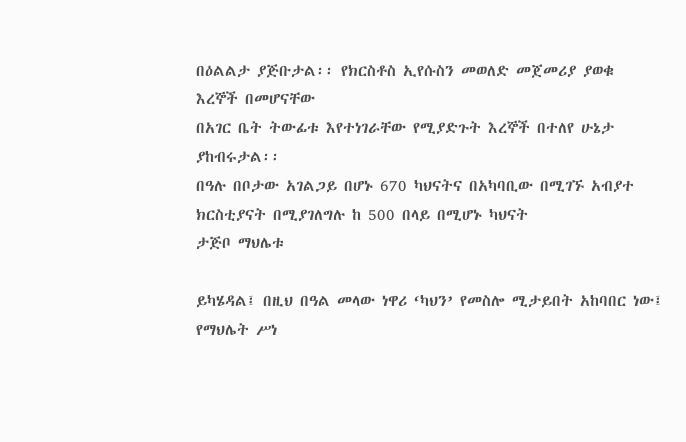በዕልልታ ያጅቡታል፡፡ የክርስቶስ ኢየሱስን መወለድ መጀመሪያ ያወቁ
እረኞች በመሆናቸው
በአገር ቤት ትውፊቱ እየተነገራቸው የሚያድጉት እረኞች በተለየ ሁኔታ ያከብሩታል፡፡
በዓሉ በቦታው አገልጋይ በሆኑ 670 ካህናትና በአካባቢው በሚገኙ አብያተ ክርስቲያናት በሚያገለግሉ ከ 500 በላይ በሚሆኑ ካህናት
ታጅቦ ማህሌቱ

ይካሄዳል፤ በዚህ በዓል መላው ነዋሪ ‘ካህን’ የመስሎ ሚታይበት አከባበር ነው፤ የማህሌት ሥነ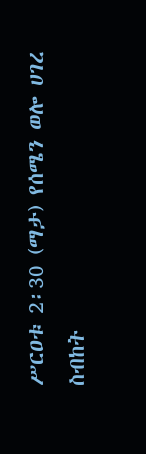ሥርዐቱ 2፡30 (ማታ) የሰሜን ወሎ ሀገረ
ስብከት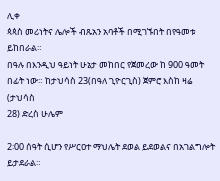ሊቀ
ጳጳስ መሪነትና ሌሎች ብጹአን አባቶች በሚገኙበት በየዓመቱ ይከበራል።
በዓሉ በእንዲህ ዓይነት ሁኔታ መከበር የጀመረው ከ 900 ዓመት በፊት ነው። ከታህሳስ 23(በዓለ ጊዮርጊስ) ጀምሮ እስከ ዛሬ (ታህሳስ
28) ድረስ ሁሌም

2፡00 ሰዓት ሲሆን የሥርዐተ ማህሌት ደወል ይደወልና በአገልግሎት ይታደራል።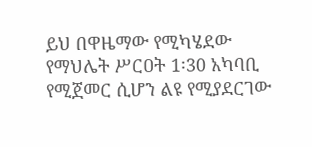ይህ በዋዜማው የሚካሄደው የማህሌት ሥርዐት 1፡30 አካባቢ የሚጀመር ሲሆን ልዩ የሚያደርገው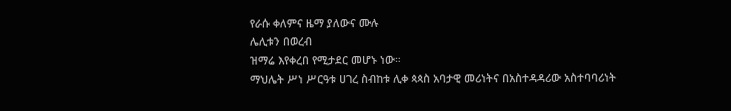የራሱ ቀለምና ዜማ ያለውና ሙሉ
ሌሊቱን በወረብ
ዝማሬ እየቀረበ የሚታደር መሆኑ ነው።
ማህሌት ሥነ ሥርዓቱ ሀገረ ስብከቱ ሊቀ ጳጳስ አባታዊ መሪነትና በአስተዳዳሪው አስተባባሪነት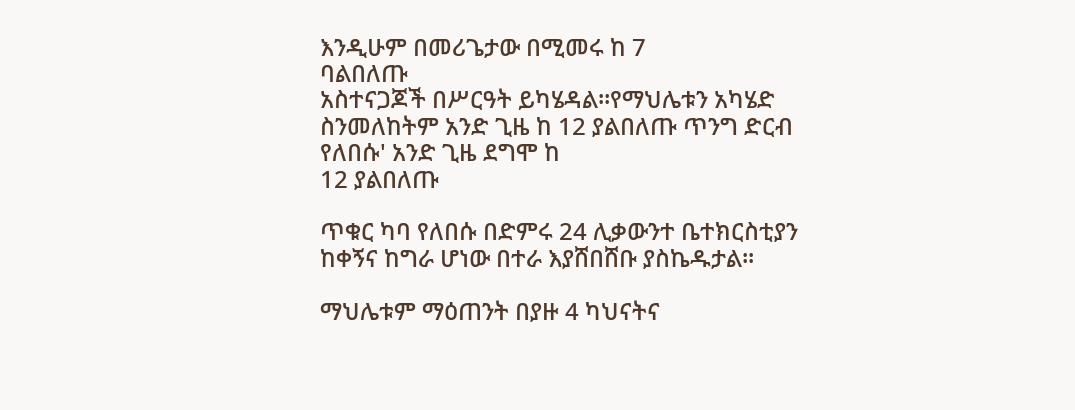እንዲሁም በመሪጌታው በሚመሩ ከ 7
ባልበለጡ
አስተናጋጆች በሥርዓት ይካሄዳል።የማህሌቱን አካሄድ ስንመለከትም አንድ ጊዜ ከ 12 ያልበለጡ ጥንግ ድርብ የለበሱ' አንድ ጊዜ ደግሞ ከ
12 ያልበለጡ

ጥቁር ካባ የለበሱ በድምሩ 24 ሊቃውንተ ቤተክርስቲያን ከቀኝና ከግራ ሆነው በተራ እያሸበሸቡ ያስኬዱታል፡፡

ማህሌቱም ማዕጠንት በያዙ 4 ካህናትና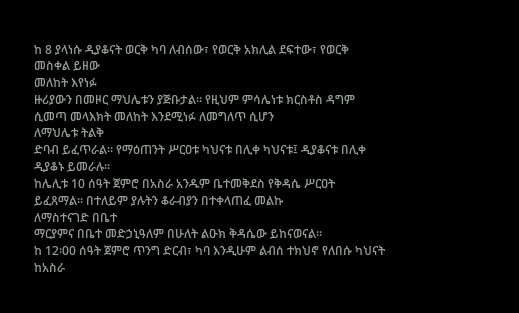ከ 8 ያላነሱ ዲያቆናት ወርቅ ካባ ለብሰው፣ የወርቅ አክሊል ደፍተው፣ የወርቅ መስቀል ይዘው
መለከት እየነፉ
ዙሪያውን በመዞር ማህሌቱን ያጅቡታል። የዚህም ምሳሌነቱ ክርስቶስ ዳግም ሲመጣ መላእክት መለከት እንደሚነፉ ለመግለጥ ሲሆን
ለማህሌቱ ትልቅ
ድባብ ይፈጥራል። የማዕጠንት ሥርዐቱ ካህናቱ በሊቀ ካህናቱ፤ ዲያቆናቱ በሊቀ ዲያቆኑ ይመራሉ።
ከሌሊቱ 10 ሰዓት ጀምሮ በአስራ አንዱም ቤተመቅደስ የቅዳሴ ሥርዐት ይፈጸማል። በተለይም ያሉትን ቆራብያን በተቀላጠፈ መልኩ
ለማስተናገድ በቤተ
ማርያምና በቤተ መድኃኒዓለም በሁለት ልዑክ ቅዳሴው ይከናወናል።
ከ 12፡00 ሰዓት ጀምሮ ጥንግ ድርብ፣ ካባ እንዲሁም ልብሰ ተክህኖ የለበሱ ካህናት ከአስራ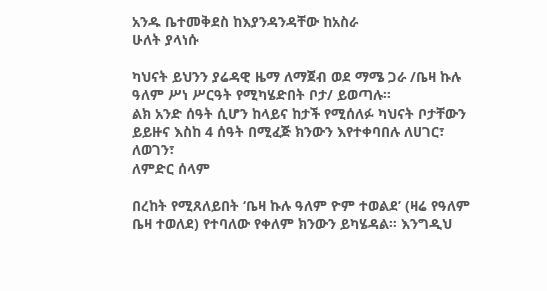አንዱ ቤተመቅደስ ከእያንዳንዳቸው ከአስራ
ሁለት ያላነሱ

ካህናት ይህንን ያሬዳዊ ዜማ ለማጀብ ወደ ማሜ ጋራ /ቤዛ ኩሉ ዓለም ሥነ ሥርዓት የሚካሄድበት ቦታ/ ይወጣሉ።
ልክ አንድ ሰዓት ሲሆን ከላይና ከታች የሚሰለፉ ካህናት ቦታቸውን ይይዙና እስከ 4 ሰዓት በሚፈጅ ክንውን እየተቀባበሉ ለሀገር፣ ለወገን፣
ለምድር ሰላም

በረከት የሚጸለይበት ‘ቤዛ ኩሉ ዓለም ዮም ተወልደ’ (ዛሬ የዓለም ቤዛ ተወለደ) የተባለው የቀለም ክንውን ይካሄዳል። እንግዲህ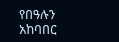የበዓሉን
አከባበር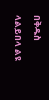በቅዱስ
ላልይበላ ልዩ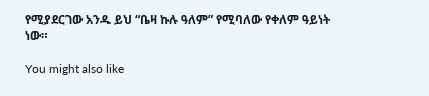የሚያደርገው አንዱ ይህ “ቤዛ ኩሉ ዓለም” የሚባለው የቀለም ዓይነት ነው።

You might also like